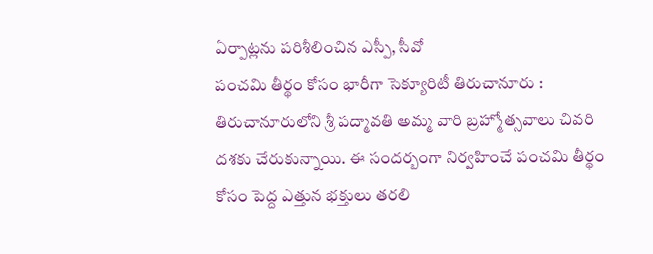ఏర్పాట్లను పరిశీలించిన ఎస్పీ, సీవో
పంచమి తీర్థం కోసం భారీగా సెక్యూరిటీ తిరుచానూరు : తిరుచానూరులోని శ్రీ పద్మావతి అమ్మ వారి బ్రహ్మోత్సవాలు చివరి దశకు చేరుకున్నాయి. ఈ సందర్బంగా నిర్వహించే పంచమి తీర్థం కోసం పెద్ద ఎత్తున భక్తులు తరలి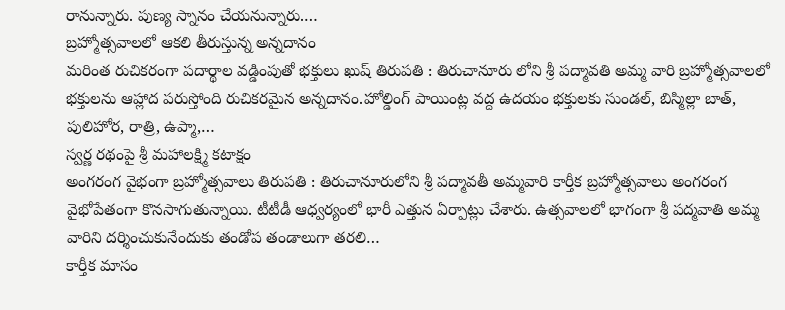రానున్నారు. పుణ్య స్నానం చేయనున్నారు.…
బ్రహ్మోత్సవాలలో ఆకలి తీరుస్తున్న అన్నదానం
మరింత రుచికరంగా పదార్థాల వడ్డింపుతో భక్తులు ఖుష్ తిరుపతి : తిరుచానూరు లోని శ్రీ పద్మావతి అమ్మ వారి బ్రహ్మోత్సవాలలో భక్తులను ఆహ్లాద పరుస్తోంది రుచికరమైన అన్నదానం.హోల్డింగ్ పాయింట్ల వద్ద ఉదయం భక్తులకు సుండల్, బిస్మిల్లా బాత్, పులిహోర, రాత్రి, ఉప్మా,…
స్వర్ణ రథంపై శ్రీ మహాలక్ష్మి కటాక్షం
అంగరంగ వైభంగా బ్రహ్మోత్సవాలు తిరుపతి : తిరుచానూరులోని శ్రీ పద్మావతీ అమ్మవారి కార్తీక బ్రహ్మోత్సవాలు అంగరంగ వైభోపేతంగా కొనసాగుతున్నాయి. టీటీడీ ఆధ్వర్యంలో భారీ ఎత్తున ఏర్పాట్లు చేశారు. ఉత్సవాలలో భాగంగా శ్రీ పద్మవాతి అమ్మ వారిని దర్శించుకునేందుకు తండోప తండాలుగా తరలి…
కార్తీక మాసం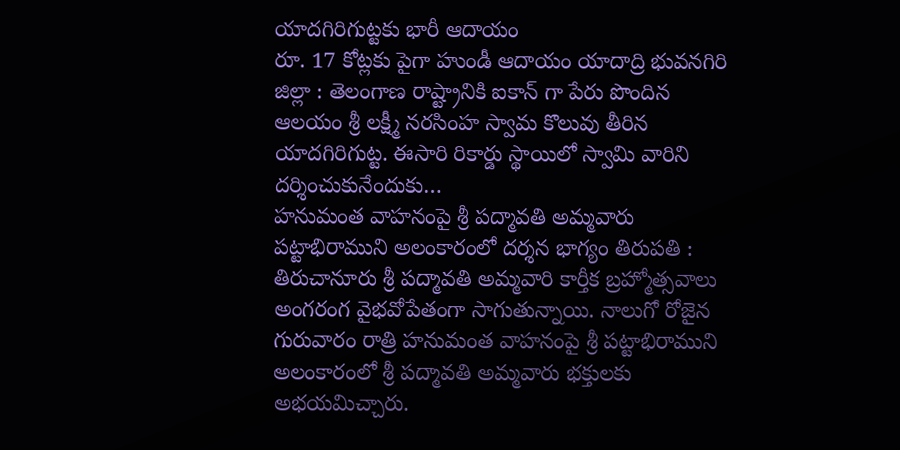యాదగిరిగుట్టకు భారీ ఆదాయం
రూ. 17 కోట్లకు పైగా హుండీ ఆదాయం యాదాద్రి భువనగిరి జిల్లా : తెలంగాణ రాష్ట్రానికి ఐకాన్ గా పేరు పొందిన ఆలయం శ్రీ లక్ష్మీ నరసింహ స్వామ కొలువు తీరిన యాదగిరిగుట్ట. ఈసారి రికార్డు స్థాయిలో స్వామి వారిని దర్శించుకునేందుకు…
హనుమంత వాహనంపై శ్రీ పద్మావతి అమ్మవారు
పట్టాభిరాముని అలంకారంలో దర్శన భాగ్యం తిరుపతి : తిరుచానూరు శ్రీ పద్మావతి అమ్మవారి కార్తీక బ్రహ్మోత్సవాలు అంగరంగ వైభవోపేతంగా సాగుతున్నాయి. నాలుగో రోజైన గురువారం రాత్రి హనుమంత వాహనంపై శ్రీ పట్టాభిరాముని అలంకారంలో శ్రీ పద్మావతి అమ్మవారు భక్తులకు అభయమిచ్చారు.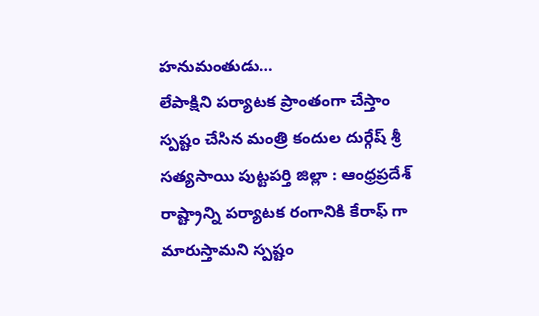హనుమంతుడు…
లేపాక్షిని పర్యాటక ప్రాంతంగా చేస్తాం
స్పష్టం చేసిన మంత్రి కందుల దుర్గేష్ శ్రీ సత్యసాయి పుట్టపర్తి జిల్లా : ఆంధ్రప్రదేశ్ రాష్ట్రాన్ని పర్యాటక రంగానికి కేరాఫ్ గా మారుస్తామని స్పష్టం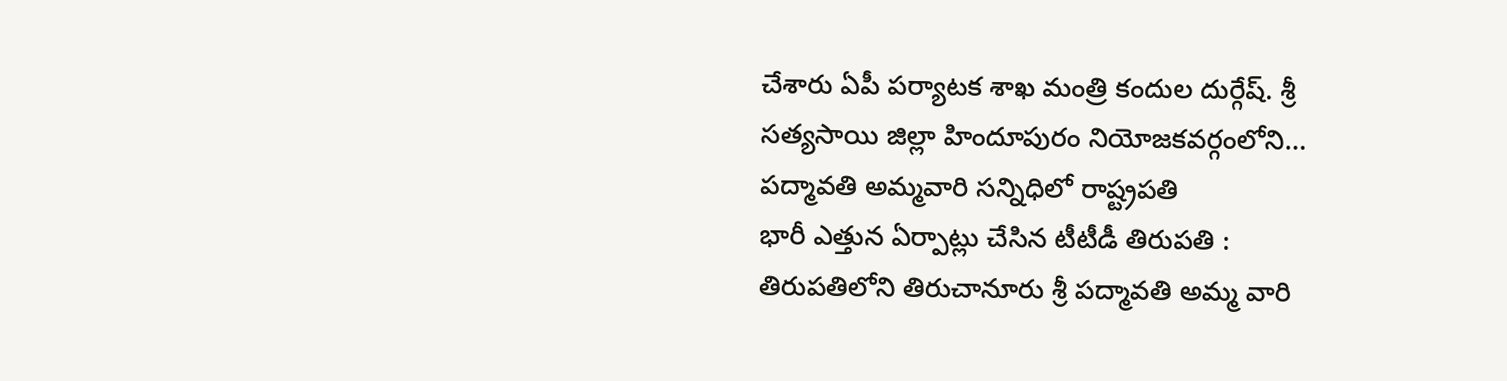చేశారు ఏపీ పర్యాటక శాఖ మంత్రి కందుల దుర్గేష్. శ్రీ సత్యసాయి జిల్లా హిందూపురం నియోజకవర్గంలోని…
పద్మావతి అమ్మవారి సన్నిధిలో రాష్ట్రపతి
భారీ ఎత్తున ఏర్పాట్లు చేసిన టీటీడీ తిరుపతి : తిరుపతిలోని తిరుచానూరు శ్రీ పద్మావతి అమ్మ వారి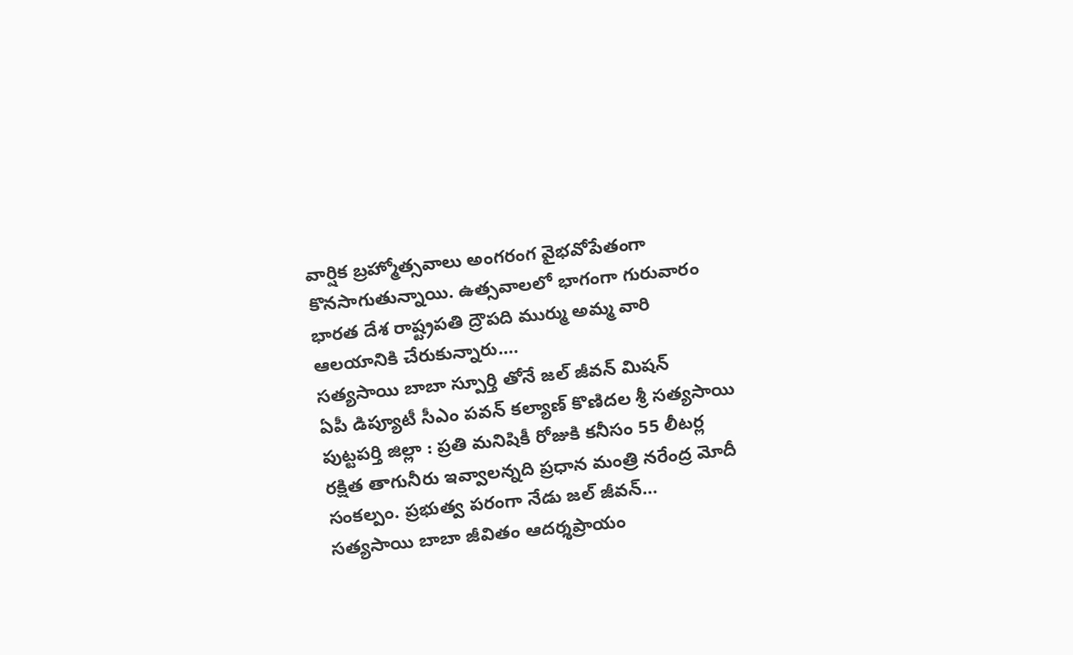వార్షిక బ్రహ్మోత్సవాలు అంగరంగ వైభవోపేతంగా కొనసాగుతున్నాయి. ఉత్సవాలలో భాగంగా గురువారం భారత దేశ రాష్ట్రపతి ద్రౌపది ముర్ము అమ్మ వారి ఆలయానికి చేరుకున్నారు.…
సత్యసాయి బాబా స్పూర్తి తోనే జల్ జీవన్ మిషన్
ఏపీ డిప్యూటీ సీఎం పవన్ కల్యాణ్ కొణిదల శ్రీ సత్యసాయి పుట్టపర్తి జిల్లా : ప్రతి మనిషికీ రోజుకి కనీసం 55 లీటర్ల రక్షిత తాగునీరు ఇవ్వాలన్నది ప్రధాన మంత్రి నరేంద్ర మోదీ సంకల్పం. ప్రభుత్వ పరంగా నేడు జల్ జీవన్…
సత్యసాయి బాబా జీవితం ఆదర్శప్రాయం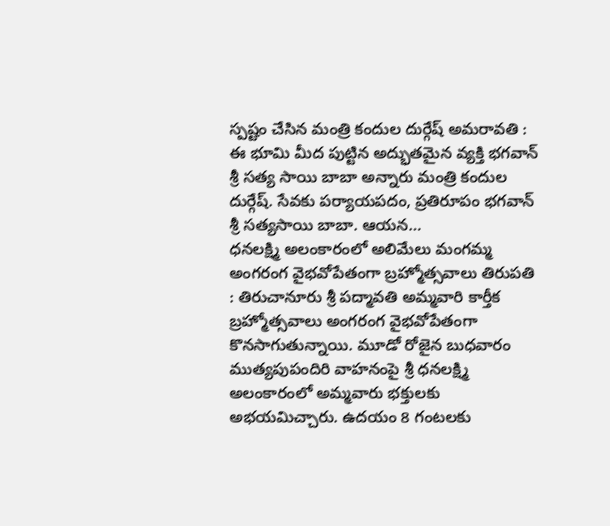స్పష్టం చేసిన మంత్రి కందుల దుర్గేష్ అమరావతి : ఈ భూమి మీద పుట్టిన అద్భుతమైన వ్యక్తి భగవాన్ శ్రీ సత్య సాయి బాబా అన్నారు మంత్రి కందుల దుర్గేష్. సేవకు పర్యాయపదం, ప్రతిరూపం భగవాన్ శ్రీ సత్యసాయి బాబా. ఆయన…
ధనలక్ష్మి అలంకారంలో అలిమేలు మంగమ్మ
అంగరంగ వైభవోపేతంగా బ్రహ్మోత్సవాలు తిరుపతి : తిరుచానూరు శ్రీ పద్మావతి అమ్మవారి కార్తీక బ్రహ్మోత్సవాలు అంగరంగ వైభవోపేతంగా కొనసాగుతున్నాయి. మూడో రోజైన బుధవారం ముత్యపుపందిరి వాహనంపై శ్రీ ధనలక్ష్మి అలంకారంలో అమ్మవారు భక్తులకు అభయమిచ్చారు. ఉదయం 8 గంటలకు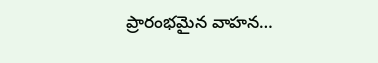ప్రారంభమైన వాహన…